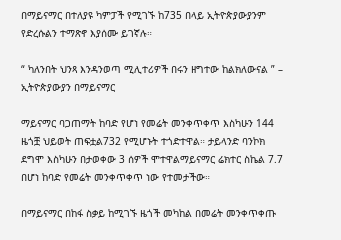በማይናማር በተለያዩ ካምፓች የሚገኙ ከ735 በላይ ኢትዮጵያውያንም የድረሱልን ተማጽኖ እያሰሙ ይገኛሉ።

“ ካለንበት ህንጻ እንዳንወጣ ሚሊተሪዎች በሩን ዘግተው ከልክለውናል ” – ኢትዮጵያውያን በማይናማር

ማይናማር ባጋጠማት ከባድ የሆነ የመሬት መንቀጥቀጥ እስካሁን 144 ዜጎቿ ህይወት ጠፍቷል732 የሚሆኑት ተጎድተዋል። ታይላንድ ባንኮክ ደግሞ እስካሁን በታወቀው 3 ሰዎች ሞተዋልማይናማር ሬክተር ስኬል 7.7 በሆነ ከባድ የመሬት መንቀጥቀጥ ነው የተመታችው።

በማይናማር በከፋ ስቃይ ከሚገኙ ዜጎች መካከል በመሬት መንቀጥቀጡ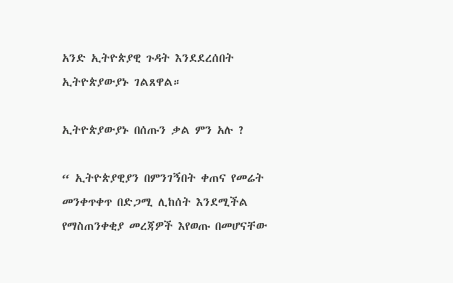አንድ ኢትዮጵያዊ ጉዳት እንደደረሰበት ኢትዮጵያውያኑ ገልጸዋል።

ኢትዮጵያውያኑ በሰጡን ቃል ምን አሉ ?

“ ኢትዮጵያዊያን በምንገኝበት ቀጠና የመሬት መንቀጥቀጥ በድጋሚ ሊከሰት እንደሚችል የማስጠንቀቂያ መረጃዎች እየወጡ በመሆናቸው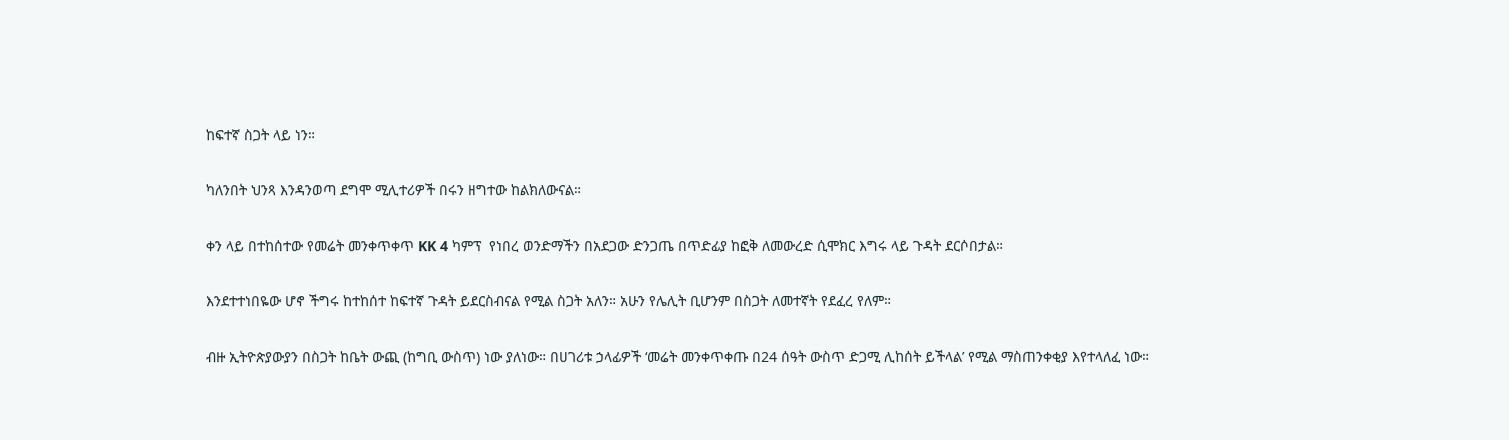ከፍተኛ ስጋት ላይ ነን።

ካለንበት ህንጻ እንዳንወጣ ደግሞ ሚሊተሪዎች በሩን ዘግተው ከልክለውናል።

ቀን ላይ በተከሰተው የመሬት መንቀጥቀጥ KK 4 ካምፕ  የነበረ ወንድማችን በአደጋው ድንጋጤ በጥድፊያ ከፎቅ ለመውረድ ሲሞክር እግሩ ላይ ጉዳት ደርሶበታል።

እንደተተነበዬው ሆኖ ችግሩ ከተከሰተ ከፍተኛ ጉዳት ይደርስብናል የሚል ስጋት አለን። አሁን የሌሊት ቢሆንም በስጋት ለመተኛት የደፈረ የለም።

ብዙ ኢትዮጵያውያን በስጋት ከቤት ውጪ (ከግቢ ውስጥ) ነው ያለነው። በሀገሪቱ ኃላፊዎች ‘መሬት መንቀጥቀጡ በ24 ሰዓት ውስጥ ድጋሚ ሊከሰት ይችላል’ የሚል ማስጠንቀቂያ እየተላለፈ ነው።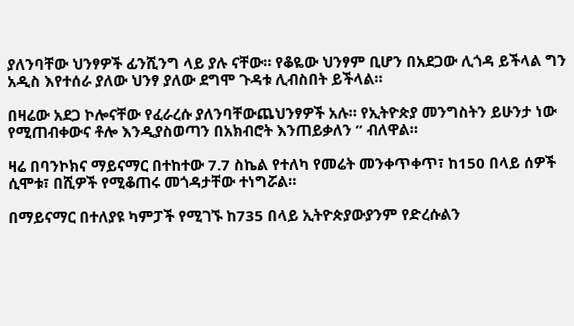ያለንባቸው ህንፃዎች ፊንሺንግ ላይ ያሉ ናቸው። የቆዬው ህንፃም ቢሆን በአደጋው ሊጎዳ ይችላል ግን አዲስ እየተሰራ ያለው ህንፃ ያለው ደግሞ ጉዳቱ ሊብስበት ይችላል።

በዛሬው አደጋ ኮሎናቸው የፈራረሱ ያለንባቸውጨህንፃዎች አሉ። የኢትዮጵያ መንግስትን ይሁንታ ነው የሚጠብቀውና ቶሎ እንዲያስወጣን በአክብሮት እንጠይቃለን ” ብለዋል።

ዛሬ በባንኮክና ማይናማር በተከተው 7.7 ስኬል የተለካ የመሬት መንቀጥቀጥ፣ ከ150 በላይ ሰዎች ሲሞቱ፣ በሺዎች የሚቆጠሩ መጎዳታቸው ተነግሯል።

በማይናማር በተለያዩ ካምፓች የሚገኙ ከ735 በላይ ኢትዮጵያውያንም የድረሱልን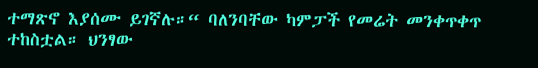ተማጽኖ እያሰሙ ይገኛሉ።“ ባለንባቸው ካምፓች የመሬት መንቀጥቀጥ ተከስቷል። ህንፃው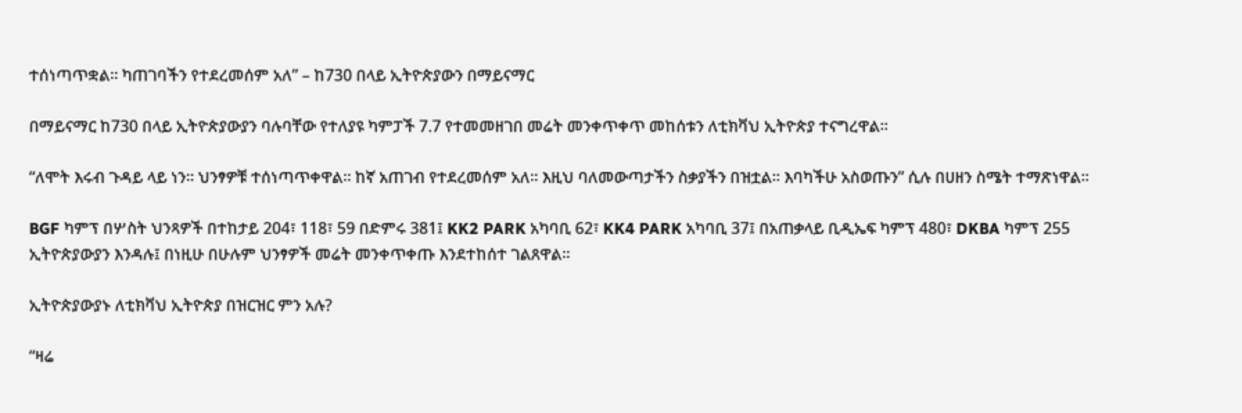ተሰነጣጥቋል። ካጠገባችን የተደረመሰም አለ” – ከ730 በላይ ኢትዮጵያውን በማይናማር

በማይናማር ከ730 በላይ ኢትዮጵያውያን ባሉባቸው የተለያዩ ካምፓች 7.7 የተመመዘገበ መሬት መንቀጥቀጥ መከሰቱን ለቲክቫህ ኢትዮጵያ ተናግረዋል።

“ለሞት እሩብ ጉዳይ ላይ ነን። ህንፃዎቹ ተሰነጣጥቀዋል። ከኛ አጠገብ የተደረመሰም አለ። እዚህ ባለመውጣታችን ስቃያችን በዝቷል። እባካችሁ አስወጡን” ሲሉ በሀዘን ስሜት ተማጽነዋል።

BGF ካምፕ በሦስት ህንጻዎች በተከታይ 204፣ 118፣ 59 በድምሩ 381፤ KK2 PARK አካባቢ 62፣ KK4 PARK አካባቢ 37፤ በአጠቃላይ ቢዲኤፍ ካምፕ 480፣ DKBA ካምፕ 255 ኢትዮጵያውያን እንዳሉ፤ በነዚሁ በሁሉም ህንፃዎች መሬት መንቀጥቀጡ እንደተከሰተ ገልጸዋል።

ኢትዮጵያውያኑ ለቲክቫህ ኢትዮጵያ በዝርዝር ምን አሉ?

“ዛሬ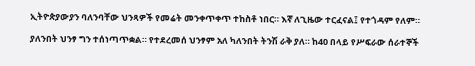ኢትዮጵያውያን ባለንባቸው ህንጻዎች የመሬት መንቀጥቀጥ ተከስቶ ነበር። እኛ ለጊዜው ተርፈናል፤ የተጎዳም የለም።

ያለንበት ህንፃ ግን ተሰነጣጥቋል። የተደረመሰ ህንፃም አለ ካለንበት ትንሽ ራቅ ያለ። ከ40 በላይ የሥፍራው ሰራተኞች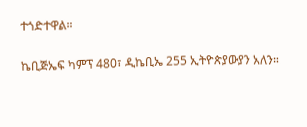ተጎድተዋል።

ኬቢጅኤፍ ካምፕ 480፣ ዲኬቢኤ 255 ኢትዮጵያውያን አለን።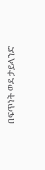በፍጥነት ወደ ታይላንድ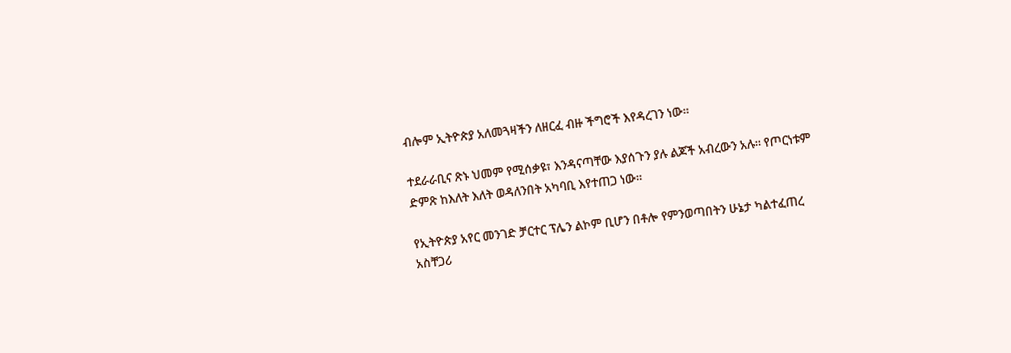ብሎም ኢትዮጵያ አለመጓዛችን ለዘርፈ ብዙ ችግሮች እየዳረገን ነው።

ተደራራቢና ጽኑ ህመም የሚሰቃዩ፣ እንዳናጣቸው እያሰጉን ያሉ ልጆች አብረውን አሉ። የጦርነቱም ድምጽ ከእለት እለት ወዳለንበት አካባቢ እየተጠጋ ነው።

የኢትዮጵያ አየር መንገድ ቻርተር ፕሌን ልኮም ቢሆን በቶሎ የምንወጣበትን ሁኔታ ካልተፈጠረ አስቸጋሪ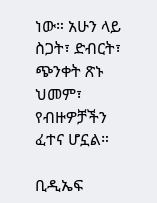ነው። አሁን ላይ ስጋት፣ ድብርት፣ ጭንቀት ጽኑ ህመም፣ የብዙዎቻችን ፈተና ሆኗል።

ቢዲኤፍ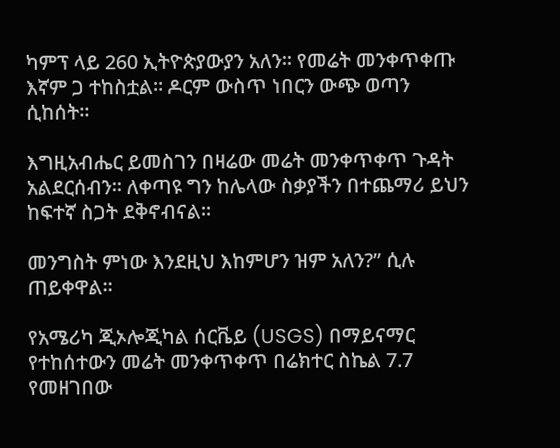ካምፕ ላይ 260 ኢትዮጵያውያን አለን። የመሬት መንቀጥቀጡ እኛም ጋ ተከስቷል። ዶርም ውስጥ ነበርን ውጭ ወጣን ሲከሰት።

እግዚአብሔር ይመስገን በዛሬው መሬት መንቀጥቀጥ ጉዳት አልደርሰብን። ለቀጣዩ ግን ከሌላው ስቃያችን በተጨማሪ ይህን ከፍተኛ ስጋት ደቅኖብናል።

መንግስት ምነው እንደዚህ እከምሆን ዝም አለን?” ሲሉ ጠይቀዋል።

የአሜሪካ ጂኦሎጂካል ሰርቬይ (USGS) በማይናማር የተከሰተውን መሬት መንቀጥቀጥ በሬክተር ስኬል 7.7 የመዘገበው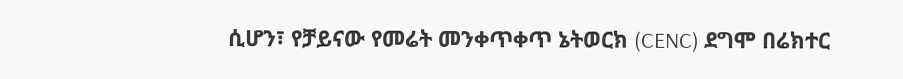ሲሆን፣ የቻይናው የመሬት መንቀጥቀጥ ኔትወርክ (CENC) ደግሞ በሬክተር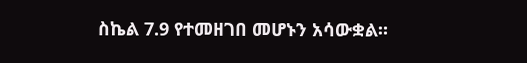ስኬል 7.9 የተመዘገበ መሆኑን አሳውቋል።